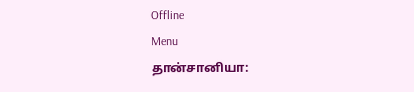Offline
Menu
தான்சானியா: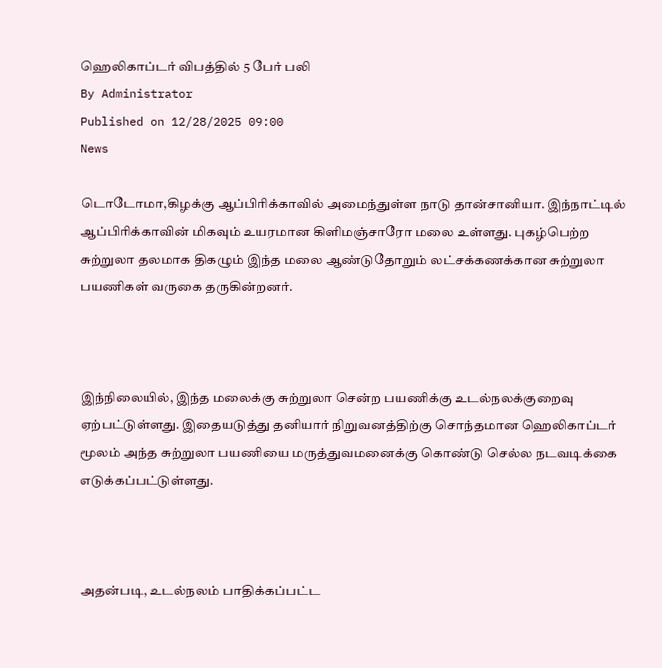ஹெலிகாப்டர் விபத்தில் 5 பேர் பலி
By Administrator
Published on 12/28/2025 09:00
News

டொடோமா,கிழக்கு ஆப்பிரிக்காவில் அமைந்துள்ள நாடு தான்சானியா. இந்நாட்டில் ஆப்பிரிக்காவின் மிகவும் உயரமான கிளிமஞ்சாரோ மலை உள்ளது. புகழ்பெற்ற சுற்றுலா தலமாக திகழும் இந்த மலை ஆண்டுதோறும் லட்சக்கணக்கான சுற்றுலா பயணிகள் வருகை தருகின்றனர்.



இந்நிலையில், இந்த மலைக்கு சுற்றுலா சென்ற பயணிக்கு உடல்நலக்குறைவு ஏற்பட்டுள்ளது. இதையடுத்து தனியார் நிறுவனத்திற்கு சொந்தமான ஹெலிகாப்டர் மூலம் அந்த சுற்றுலா பயணியை மருத்துவமனைக்கு கொண்டு செல்ல நடவடிக்கை எடுக்கப்பட்டுள்ளது.



அதன்படி, உடல்நலம் பாதிக்கப்பட்ட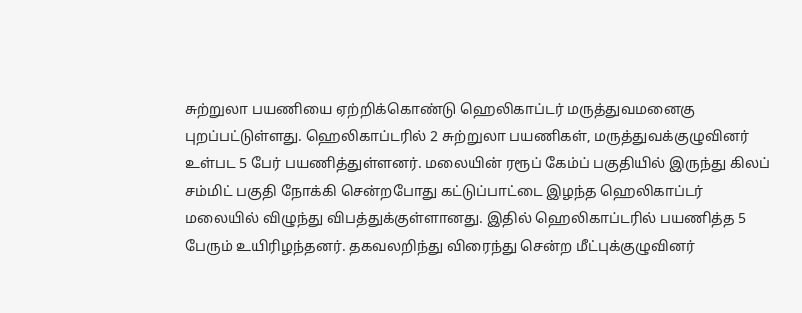சுற்றுலா பயணியை ஏற்றிக்கொண்டு ஹெலிகாப்டர் மருத்துவமனைகு புறப்பட்டுள்ளது. ஹெலிகாப்டரில் 2 சுற்றுலா பயணிகள், மருத்துவக்குழுவினர் உள்பட 5 பேர் பயணித்துள்ளனர். மலையின் ரரூப் கேம்ப் பகுதியில் இருந்து கிலப் சம்மிட் பகுதி நோக்கி சென்றபோது கட்டுப்பாட்டை இழந்த ஹெலிகாப்டர் மலையில் விழுந்து விபத்துக்குள்ளானது. இதில் ஹெலிகாப்டரில் பயணித்த 5 பேரும் உயிரிழந்தனர். தகவலறிந்து விரைந்து சென்ற மீட்புக்குழுவினர்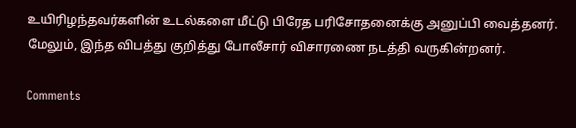உயிரிழந்தவர்களின் உடல்களை மீட்டு பிரேத பரிசோதனைக்கு அனுப்பி வைத்தனர். மேலும், இந்த விபத்து குறித்து போலீசார் விசாரணை நடத்தி வருகின்றனர்.

Comments